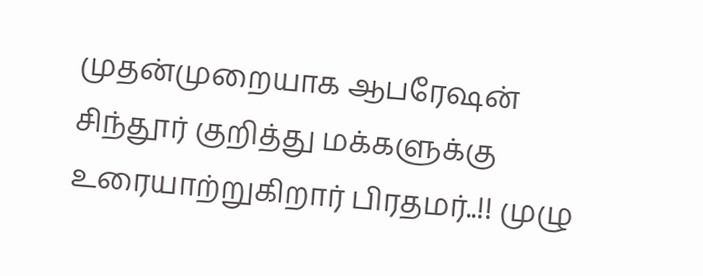முதன்முறையாக ஆபரேஷன் சிந்தூர் குறித்து மக்களுக்கு உரையாற்றுகிறார் பிரதமர்..!! முழு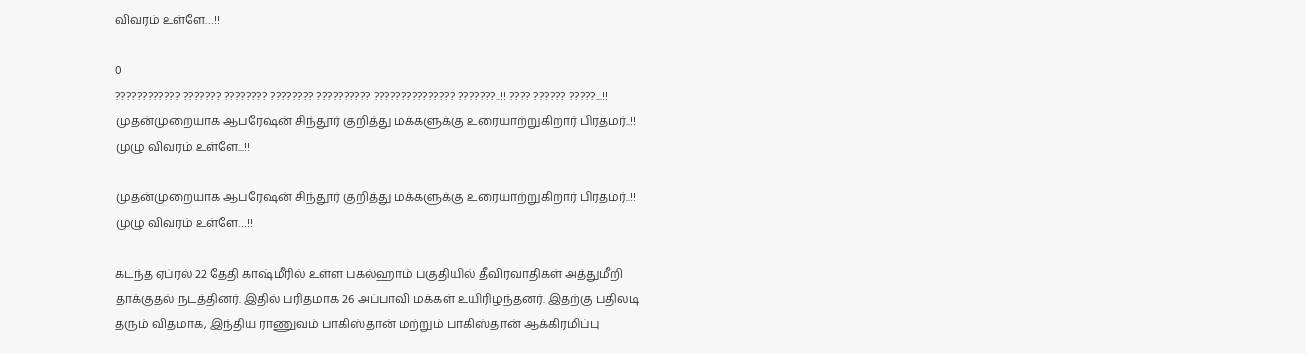விவரம் உள்ளே…!!

0
???????????? ??????? ???????? ???????? ?????????? ??????????????? ???????..!! ???? ?????? ?????...!!
முதன்முறையாக ஆபரேஷன் சிந்தூர் குறித்து மக்களுக்கு உரையாற்றுகிறார் பிரதமர்..!! முழு விவரம் உள்ளே...!!

முதன்முறையாக ஆபரேஷன் சிந்தூர் குறித்து மக்களுக்கு உரையாற்றுகிறார் பிரதமர்..!! முழு விவரம் உள்ளே…!!

கடந்த ஏப்ரல் 22 தேதி காஷ்மீரில் உள்ள பகல்ஹாம் பகுதியில் தீவிரவாதிகள் அத்துமீறி தாக்குதல் நடத்தினர். இதில் பரிதமாக 26 அப்பாவி மக்கள் உயிரிழந்தனர். இதற்கு பதிலடி தரும் விதமாக, இந்திய ராணுவம் பாகிஸ்தான் மற்றும் பாகிஸ்தான் ஆக்கிரமிப்பு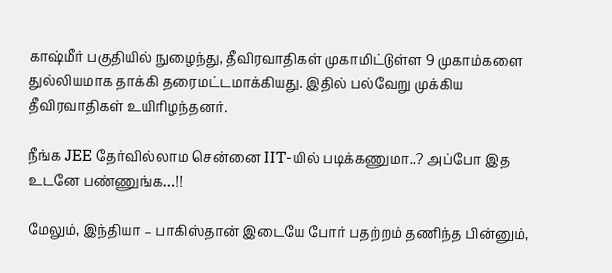காஷ்மீர் பகுதியில் நுழைந்து, தீவிரவாதிகள் முகாமிட்டுள்ள 9 முகாம்களை துல்லியமாக தாக்கி தரைமட்டமாக்கியது. இதில் பல்வேறு முக்கிய தீவிரவாதிகள் உயிரிழந்தனர்.

நீங்க JEE தேர்வில்லாம சென்னை IIT-யில் படிக்கணுமா..? அப்போ இத உடனே பண்ணுங்க…!!

மேலும், இந்தியா – பாகிஸ்தான் இடையே போர் பதற்றம் தணிந்த பின்னும்,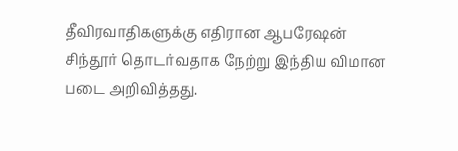தீவிரவாதிகளுக்கு எதிரான ஆபரேஷன் சிந்தூர் தொடர்வதாக நேற்று இந்திய விமான படை அறிவித்தது.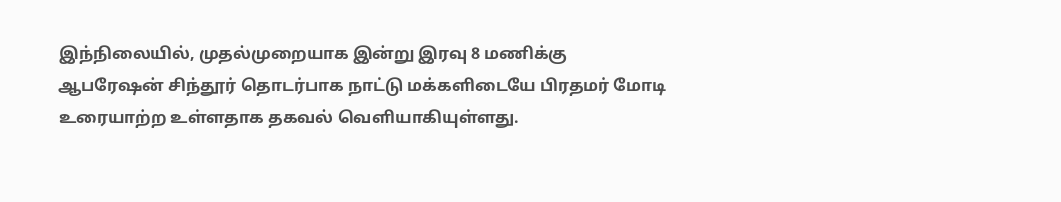இந்நிலையில், முதல்முறையாக இன்று இரவு 8 மணிக்கு ஆபரேஷன் சிந்தூர் தொடர்பாக நாட்டு மக்களிடையே பிரதமர் மோடி உரையாற்ற உள்ளதாக தகவல் வெளியாகியுள்ளது.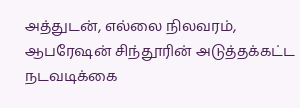அத்துடன், எல்லை நிலவரம், ஆபரேஷன் சிந்தூரின் அடுத்தக்கட்ட நடவடிக்கை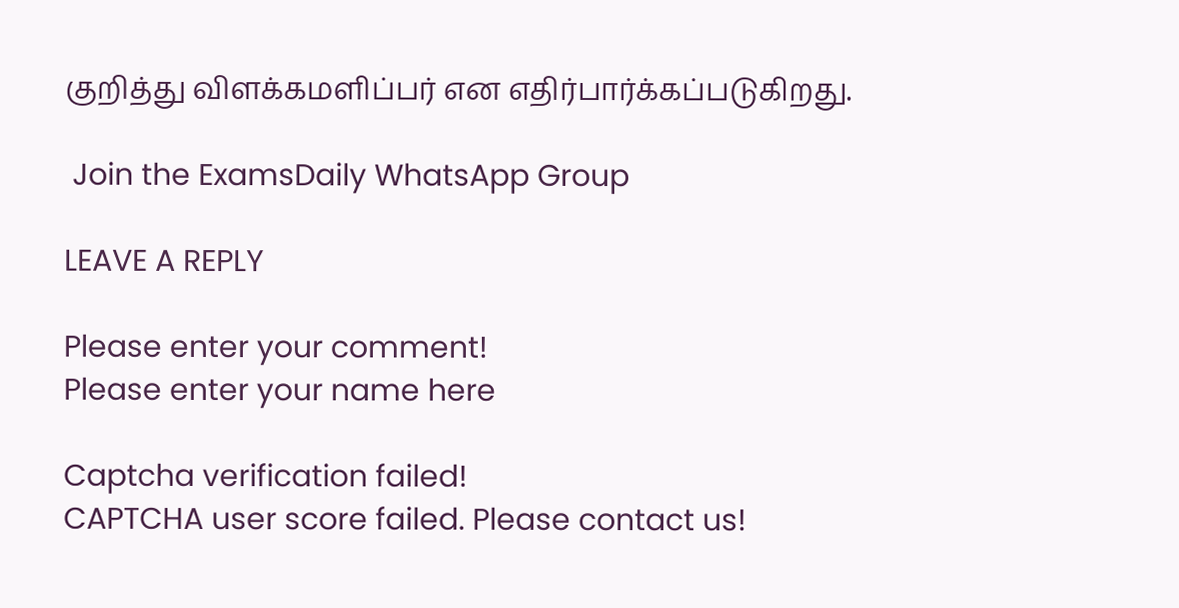குறித்து விளக்கமளிப்பர் என எதிர்பார்க்கப்படுகிறது.

 Join the ExamsDaily WhatsApp Group

LEAVE A REPLY

Please enter your comment!
Please enter your name here

Captcha verification failed!
CAPTCHA user score failed. Please contact us!